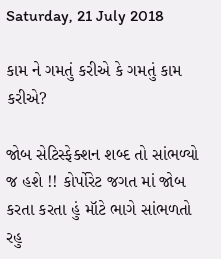Saturday, 21 July 2018

કામ ને ગમતું કરીએ કે ગમતું કામ કરીએ?

જોબ સેટિસ્ફેક્શન શબ્દ તો સાંભળ્યો જ હશે !! કોર્પોરેટ જગત માં જોબ કરતા કરતા હું મૉટે ભાગે સાંભળતો રહુ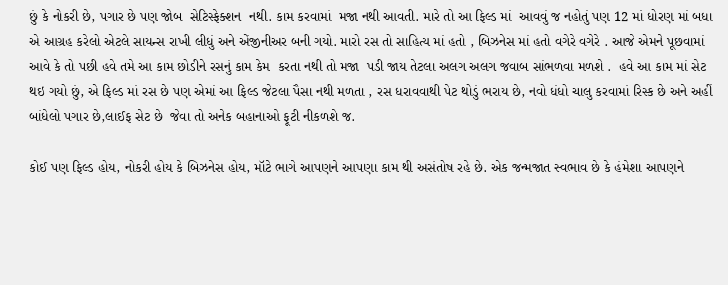છું કે નોકરી છે, પગાર છે પણ જોબ  સેટિસ્ફેક્શન  નથી. કામ કરવામાં  મજા નથી આવતી. મારે તો આ ફિલ્ડ માં  આવવું જ નહોતું પણ 12 માં ધોરણ માં બધા એ આગ્રહ કરેલો એટલે સાયન્સ રાખી લીધું અને એંજીનીઅર બની ગયો. મારો રસ તો સાહિત્ય માં હતો , બિઝનેસ માં હતો વગેરે વગેરે . આજે એમને પૂછવામાં આવે કે તો પછી હવે તમે આ કામ છોડીને રસનું કામ કેમ  કરતા નથી તો મજા  પડી જાય તેટલા અલગ અલગ જવાબ સાંભળવા મળશે .  હવે આ કામ માં સેટ થઇ ગયો છું, એ ફિલ્ડ માં રસ છે પણ એમાં આ ફિલ્ડ જેટલા પૈસા નથી મળતા , રસ ધરાવવાથી પેટ થોડું ભરાય છે, નવો ધંધો ચાલુ કરવામાં રિસ્ક છે અને અહીં બાંધેલો પગાર છે,લાઈફ સેટ છે  જેવા તો અનેક બહાનાઓ ફૂટી નીકળશે જ.

કોઈ પણ ફિલ્ડ હોય, નોકરી હોય કે બિઝનેસ હોય, મૉટે ભાગે આપણને આપણા કામ થી અસંતોષ રહે છે. એક જન્મજાત સ્વભાવ છે કે હંમેશા આપણને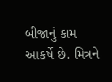બીજાનું કામ આકર્ષે છે. મિત્રને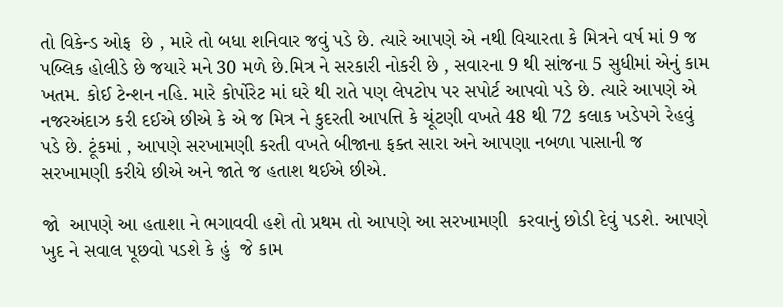તો વિકેન્ડ ઓફ  છે , મારે તો બધા શનિવાર જવું પડે છે. ત્યારે આપણે એ નથી વિચારતા કે મિત્રને વર્ષ માં 9 જ પબ્લિક હોલીડે છે જયારે મને 30 મળે છે.મિત્ર ને સરકારી નોકરી છે , સવારના 9 થી સાંજના 5 સુધીમાં એનું કામ ખતમ. કોઈ ટેન્શન નહિ. મારે કોર્પોરેટ માં ઘરે થી રાતે પણ લેપટોપ પર સપોર્ટ આપવો પડે છે. ત્યારે આપણે એ નજરઅંદાઝ કરી દઈએ છીએ કે એ જ મિત્ર ને કુદરતી આપત્તિ કે ચૂંટણી વખતે 48 થી 72 કલાક ખડેપગે રેહવું પડે છે. ટૂંકમાં , આપણે સરખામણી કરતી વખતે બીજાના ફક્ત સારા અને આપણા નબળા પાસાની જ સરખામણી કરીયે છીએ અને જાતે જ હતાશ થઈએ છીએ.

જો  આપણે આ હતાશા ને ભગાવવી હશે તો પ્રથમ તો આપણે આ સરખામણી  કરવાનું છોડી દેવું પડશે. આપણે ખુદ ને સવાલ પૂછવો પડશે કે હું  જે કામ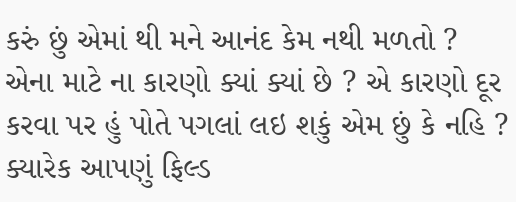કરું છું એમાં થી મને આનંદ કેમ નથી મળતો ? એના માટે ના કારણો ક્યાં ક્યાં છે ? એ કારણો દૂર કરવા પર હું પોતે પગલાં લઇ શકું એમ છું કે નહિ ? ક્યારેક આપણું ફિલ્ડ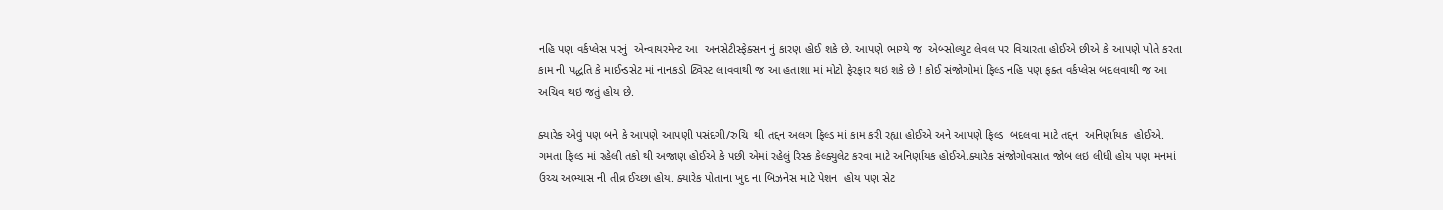નહિ પણ વર્કપ્લેસ પરનું  એન્વાયરમેન્ટ આ  અનસેટીસ્ફેક્સન નું કારણ હોઈ શકે છે. આપણે ભાગ્યે જ  એબ્સોલ્યુટ લેવલ પર વિચારતા હોઈએ છીએ કે આપણે પોતે કરતા કામ ની પદ્ધતિ કે માઈન્ડસેટ માં નાનકડો ટ્વિસ્ટ લાવવાથી જ આ હતાશા માં મોટો ફેરફાર થઇ શકે છે ! કોઈ સંજોગોમાં ફિલ્ડ નહિ પણ ફક્ત વર્કપ્લેસ બદલવાથી જ આ અચિવ થઇ જતું હોય છે.

ક્યારેક એવું પણ બને કે આપણે આપણી પસંદગી/રુચિ  થી તદ્દન અલગ ફિલ્ડ માં કામ કરી રહ્યા હોઈએ અને આપણે ફિલ્ડ  બદલવા માટે તદ્દન  અનિર્ણાયક  હોઈએ. ગમતા ફિલ્ડ માં રહેલી તકો થી અજાણ હોઈએ કે પછી એમાં રહેલું રિસ્ક કેલ્ક્યુલેટ કરવા માટે અનિર્ણાયક હોઈએ.ક્યારેક સંજોગોવસાત જોબ લઇ લીધી હોય પણ મનમાં ઉચ્ચ અભ્યાસ ની તીવ્ર ઈચ્છા હોય. ક્યારેક પોતાના ખુદ ના બિઝનેસ માટે પેશન  હોય પણ સેટ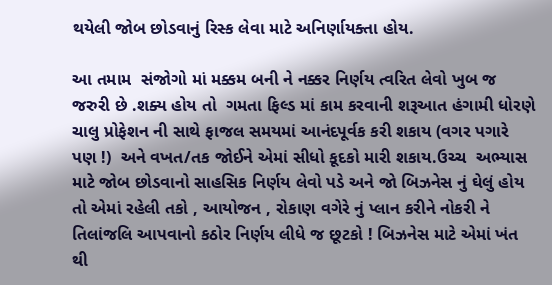થયેલી જોબ છોડવાનું રિસ્ક લેવા માટે અનિર્ણાયક્તા હોય.

આ તમામ  સંજોગો માં મક્કમ બની ને નક્કર નિર્ણય ત્વરિત લેવો ખુબ જ જરુરી છે .શક્ય હોય તો  ગમતા ફિલ્ડ માં કામ કરવાની શરૂઆત હંગામી ધોરણે ચાલુ પ્રોફેશન ની સાથે ફાજલ સમયમાં આનંદપૂર્વક કરી શકાય (વગર પગારે પણ !)  અને વખત/તક જોઈને એમાં સીધો કૂદકો મારી શકાય.ઉચ્ચ  અભ્યાસ માટે જોબ છોડવાનો સાહસિક નિર્ણય લેવો પડે અને જો બિઝનેસ નું ઘેલું હોય તો એમાં રહેલી તકો , આયોજન , રોકાણ વગેરે નું પ્લાન કરીને નોકરી ને તિલાંજલિ આપવાનો કઠોર નિર્ણય લીધે જ છૂટકો ! બિઝનેસ માટે એમાં ખંત થી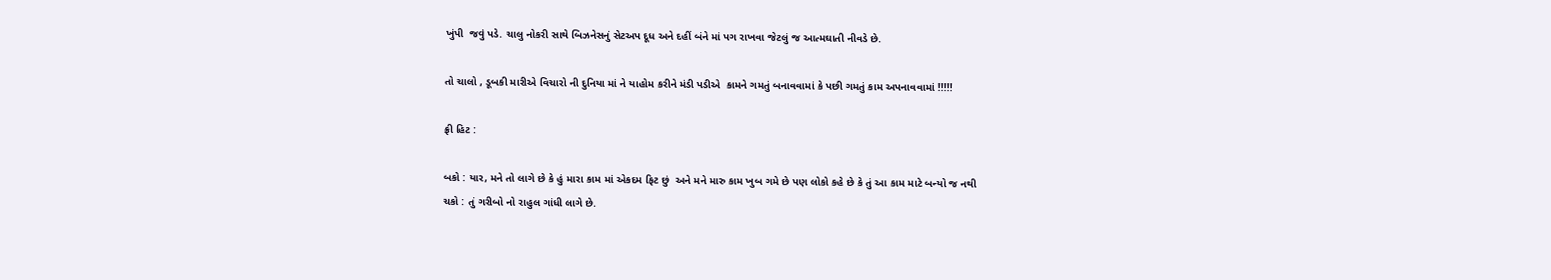ખુંપી  જવું પડે. ચાલુ નોકરી સાથે બિઝનેસનું સેટઅપ દૂધ અને દહીં બંને માં પગ રાખવા જેટલું જ આત્મઘાતી નીવડે છે.

તો ચાલો , ડૂબકી મારીએ વિચારો ની દુનિયા માં ને યાહોમ કરીને મંડી પડીએ  કામને ગમતું બનાવવામાં કે પછી ગમતું કામ અપનાવવામાં !!!!!

ફ્રી હિટ :

બકો : યાર, મને તો લાગે છે કે હું મારા કામ માં એકદમ ફિટ છું  અને મને મારુ કામ ખુબ ગમે છે પણ લોકો કહે છે કે તું આ કામ માટે બન્યો જ નથી
ચકો : તું ગરીબો નો રાહુલ ગાંધી લાગે છે.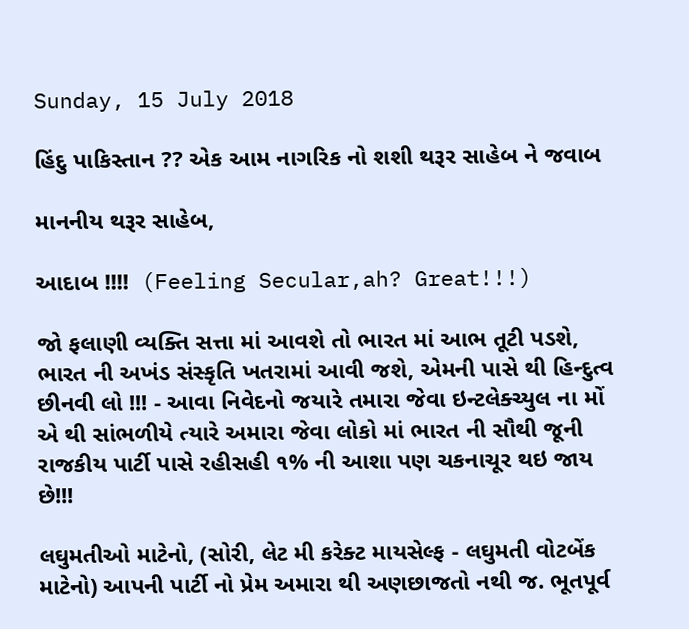Sunday, 15 July 2018

હિંદુ પાકિસ્તાન ?? એક આમ નાગરિક નો શશી થરૂર સાહેબ ને જવાબ

માનનીય થરૂર સાહેબ,

આદાબ !!!!  (Feeling Secular,ah? Great!!!)

જો ફલાણી વ્યક્તિ સત્તા માં આવશે તો ભારત માં આભ તૂટી પડશે, ભારત ની અખંડ સંસ્કૃતિ ખતરામાં આવી જશે, એમની પાસે થી હિન્દુત્વ છીનવી લો !!! - આવા નિવેદનો જયારે તમારા જેવા ઇન્ટલેક્ચ્યુલ ના મોં એ થી સાંભળીયે ત્યારે અમારા જેવા લોકો માં ભારત ની સૌથી જૂની રાજકીય પાર્ટી પાસે રહીસહી ૧% ની આશા પણ ચકનાચૂર થઇ જાય છે!!!

લઘુમતીઓ માટેનો, (સોરી, લેટ મી કરેક્ટ માયસેલ્ફ - લઘુમતી વોટબેંક માટેનો) આપની પાર્ટી નો પ્રેમ અમારા થી અણછાજતો નથી જ. ભૂતપૂર્વ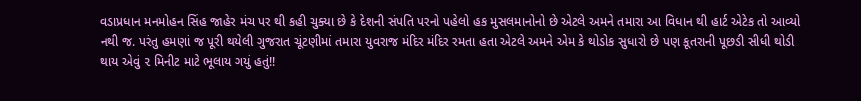વડાપ્રધાન મનમોહન સિંહ જાહેર મંચ પર થી કહી ચુક્યા છે કે દેશની સંપતિ પરનો પહેલો હક મુસલમાનોનો છે એટલે અમને તમારા આ વિધાન થી હાર્ટ એટેક તો આવ્યો નથી જ. પરંતુ હમણાં જ પૂરી થયેલી ગુજરાત ચૂંટણીમાં તમારા યુવરાજ મંદિર મંદિર રમતા હતા એટલે અમને એમ કે થોડોક સુધારો છે પણ કૂતરાની પૂછડી સીધી થોડી થાય એવું ૨ મિનીટ માટે ભૂલાય ગયું હતું!!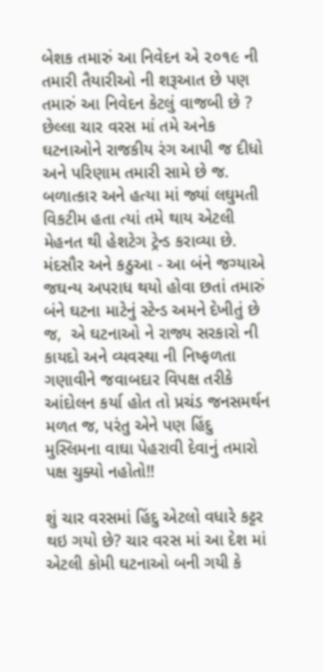બેશક તમારું આ નિવેદન એ ૨૦૧૯ ની તમારી તૈયારીઓ ની શરૂઆત છે પણ તમારું આ નિવેદન કેટલું વાજબી છે ? છેલ્લા ચાર વરસ માં તમે અનેક ઘટનાઓને રાજકીય રંગ આપી જ દીધો અને પરિણામ તમારી સામે છે જ. બળાત્કાર અને હત્યા માં જ્યાં લઘુમતી વિકટીમ હતા ત્યાં તમે થાય એટલી મેહનત થી હેશટેગ ટ્રેન્ડ કરાવ્યા છે. મંદસૌર અને કઠુઆ - આ બંને જગ્યાએ જઘન્ય અપરાધ થયો હોવા છતાં તમારું બંને ઘટના માટેનું સ્ટેન્ડ અમને દેખીતું છે જ,  એ ઘટનાઓ ને રાજ્ય સરકારો ની કાયદો અને વ્યવસ્થા ની નિષ્ફળતા ગણાવીને જવાબદાર વિપક્ષ તરીકે આંદોલન કર્યા હોત તો પ્રચંડ જનસમર્થન મળત જ, પરંતુ એને પણ હિંદુ મુસ્લિમના વાઘા પેહરાવી દેવાનું તમારો પક્ષ ચુક્યો નહોતો!!

શું ચાર વરસમાં હિંદુ એટલો વધારે કટ્ટર થઇ ગયો છે? ચાર વરસ માં આ દેશ માં એટલી કોમી ઘટનાઓ બની ગયી કે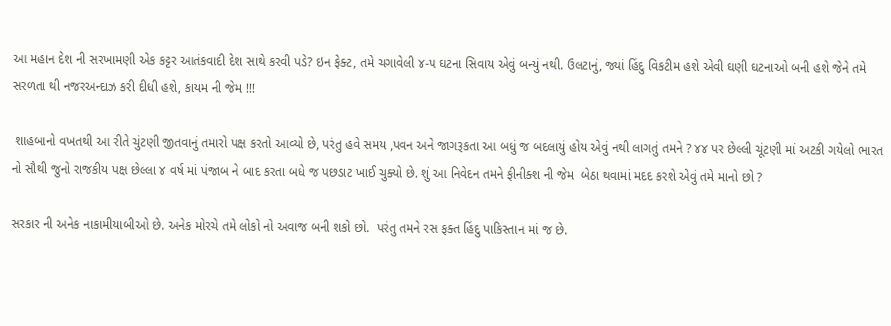આ મહાન દેશ ની સરખામણી એક કટ્ટર આતંકવાદી દેશ સાથે કરવી પડે? ઇન ફેક્ટ, તમે ચગાવેલી ૪-૫ ઘટના સિવાય એવું બન્યું નથી. ઉલટાનું, જ્યાં હિંદુ વિકટીમ હશે એવી ઘણી ઘટનાઓ બની હશે જેને તમે સરળતા થી નજરઅન્દાઝ કરી દીધી હશે, કાયમ ની જેમ !!!

 શાહબાનો વખતથી આ રીતે ચુંટણી જીતવાનું તમારો પક્ષ કરતો આવ્યો છે, પરંતુ હવે સમય ,પવન અને જાગરૂકતા આ બધું જ બદલાયું હોય એવું નથી લાગતું તમને ? ૪૪ પર છેલ્લી ચૂંટણી માં અટકી ગયેલો ભારત નો સૌથી જુનો રાજકીય પક્ષ છેલ્લા ૪ વર્ષ માં પંજાબ ને બાદ કરતા બધે જ પછડાટ ખાઈ ચુક્યો છે. શું આ નિવેદન તમને ફીનીક્શ ની જેમ  બેઠા થવામાં મદદ કરશે એવું તમે માનો છો ?

સરકાર ની અનેક નાકામીયાબીઓ છે. અનેક મોરચે તમે લોકો નો અવાજ બની શકો છો.  પરંતુ તમને રસ ફક્ત હિંદુ પાકિસ્તાન માં જ છે.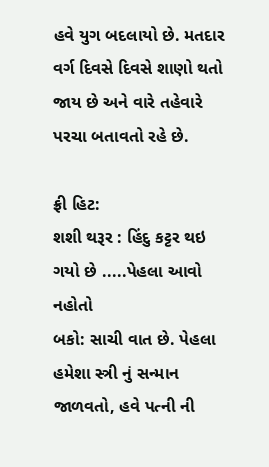હવે યુગ બદલાયો છે. મતદાર વર્ગ દિવસે દિવસે શાણો થતો જાય છે અને વારે તહેવારે પરચા બતાવતો રહે છે.

ફ્રી હિટ:
શશી થરૂર : હિંદુ કટ્ટર થઇ ગયો છે .....પેહલા આવો નહોતો
બકો: સાચી વાત છે. પેહલા હમેશા સ્ત્રી નું સન્માન જાળવતો, હવે પત્ની ની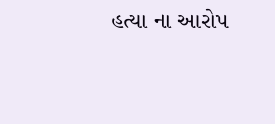હત્યા ના આરોપ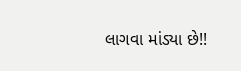લાગવા માંડ્યા છે!!